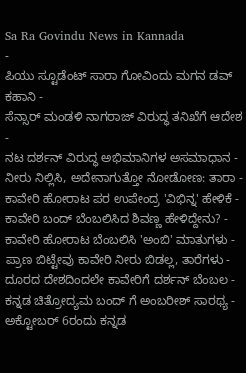Sa Ra Govindu News in Kannada
-
ಪಿಯು ಸ್ಟೂಡೆಂಟ್ ಸಾರಾ ಗೋವಿಂದು ಮಗನ ಡವ್ ಕಹಾನಿ -
ಸೆನ್ಸಾರ್ ಮಂಡಳಿ ನಾಗರಾಜ್ ವಿರುದ್ಧ ತನಿಖೆಗೆ ಆದೇಶ -
ನಟ ದರ್ಶನ್ ವಿರುದ್ಧ ಅಭಿಮಾನಿಗಳ ಅಸಮಾಧಾನ -
ನೀರು ನಿಲ್ಲಿಸಿ, ಅದೇನಾಗುತ್ತೋ ನೋಡೋಣ: ತಾರಾ -
ಕಾವೇರಿ ಹೋರಾಟ ಪರ ಉಪೇಂದ್ರ 'ವಿಭಿನ್ನ' ಹೇಳಿಕೆ -
ಕಾವೇರಿ ಬಂದ್ ಬೆಂಬಲಿಸಿದ ಶಿವಣ್ಣ ಹೇಳಿದ್ದೇನು? -
ಕಾವೇರಿ ಹೋರಾಟ ಬೆಂಬಲಿಸಿ 'ಅಂಬಿ' ಮಾತುಗಳು -
ಪ್ರಾಣ ಬಿಟ್ಟೇವು ಕಾವೇರಿ ನೀರು ಬಿಡಲ್ಲ, ತಾರೆಗಳು -
ದೂರದ ದೇಶದಿಂದಲೇ ಕಾವೇರಿಗೆ ದರ್ಶನ್ ಬೆಂಬಲ -
ಕನ್ನಡ ಚಿತ್ರೋದ್ಯಮ ಬಂದ್ ಗೆ ಅಂಬರೀಶ್ ಸಾರಥ್ಯ -
ಅಕ್ಟೋಬರ್ 6ರಂದು ಕನ್ನಡ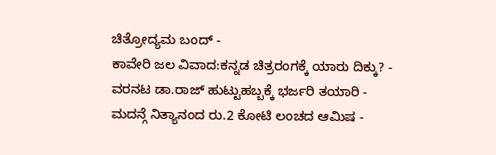ಚಿತ್ರೋದ್ಯಮ ಬಂದ್ -
ಕಾವೇರಿ ಜಲ ವಿವಾದ:ಕನ್ನಡ ಚಿತ್ರರಂಗಕ್ಕೆ ಯಾರು ದಿಕ್ಕು? -
ವರನಟ ಡಾ.ರಾಜ್ ಹುಟ್ಟುಹಬ್ಬಕ್ಕೆ ಭರ್ಜರಿ ತಯಾರಿ -
ಮದನ್ಗೆ ನಿತ್ಯಾನಂದ ರು.2 ಕೋಟಿ ಲಂಚದ ಆಮಿಷ -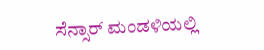ಸೆನ್ಸಾರ್ ಮಂಡಳಿಯಲ್ಲಿ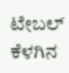ಟೇಬಲ್ ಕೆಳಗಿನ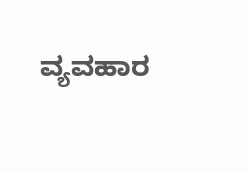ವ್ಯವಹಾರ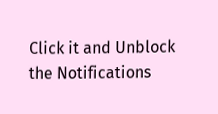Click it and Unblock the Notifications